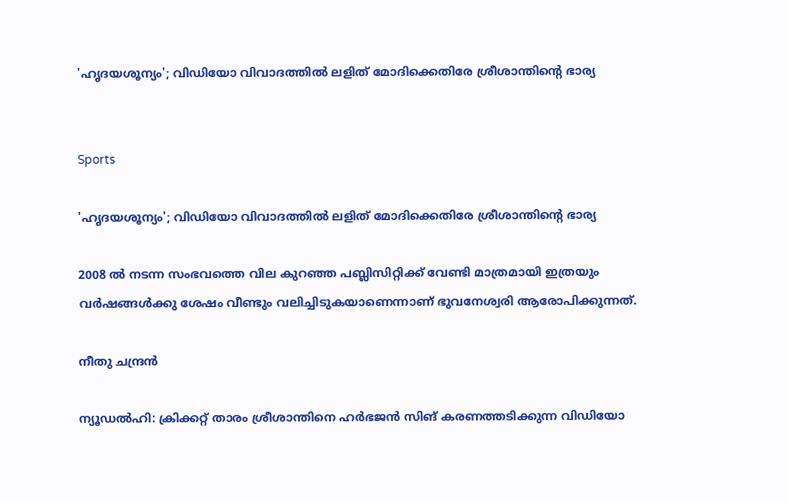'ഹൃദയശൂന്യം'; വിഡിയോ വിവാദത്തിൽ ലളിത് മോദിക്കെതിരേ ശ്രീശാന്തിന്‍റെ ഭാര്യ


Sports

'ഹൃദയശൂന്യം'; വിഡിയോ വിവാദത്തിൽ ലളിത് മോദിക്കെതിരേ ശ്രീശാന്തിന്‍റെ ഭാര്യ

2008 ൽ നടന്ന സംഭവത്തെ വില കുറഞ്ഞ പബ്ലിസിറ്റിക്ക് വേണ്ടി മാത്രമായി ഇത്രയും വർഷങ്ങൾക്കു ശേഷം വീണ്ടും വലിച്ചിടുകയാണെന്നാണ് ഭുവനേശ്വരി ആരോപിക്കുന്നത്.

നീതു ചന്ദ്രൻ

ന്യൂഡൽഹി: ക്രിക്കറ്റ് താരം ശ്രീശാന്തിനെ ഹർഭജൻ സിങ് കരണത്തടിക്കുന്ന വിഡിയോ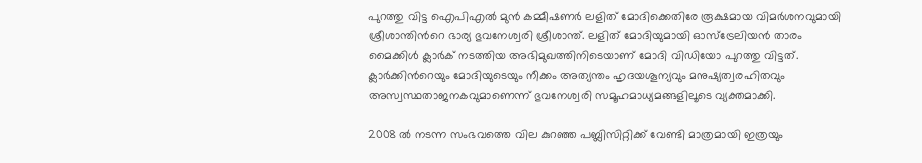പുറത്തു വിട്ട ഐപിഎൽ മുൻ കമ്മീഷണർ ലളിത് മോദിക്കെതിരേ രൂക്ഷമായ വിമർശനവുമായി ശ്രീശാന്തിന്‍റെ ഭാര്യ ഭുവനേശ്വരി ശ്രീശാന്ത്. ലളിത് മോദിയുമായി ഓസ്ട്രേലിയൻ താരം മൈക്കിൾ ക്ലാർക് നടത്തിയ അഭിമുഖത്തിനിടെയാണ് മോദി വിഡിയോ പുറത്തു വിട്ടത്. ക്ലാർക്കിന്‍റെയും മോദിയുടെയും നീക്കം അത്യന്തം ഹൃദയശൂന്യവും മനുഷ്യത്വരഹിതവും അസ്വസ്ഥതാജനകവുമാണെന്ന് ഭുവനേശ്വരി സമൂഹമാധ്യമങ്ങളിലൂടെ വ്യക്തമാക്കി.

2008 ൽ നടന്ന സംഭവത്തെ വില കുറഞ്ഞ പബ്ലിസിറ്റിക്ക് വേണ്ടി മാത്രമായി ഇത്രയും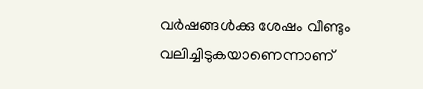വർഷങ്ങൾക്കു ശേഷം വീണ്ടും വലിച്ചിടുകയാണെന്നാണ്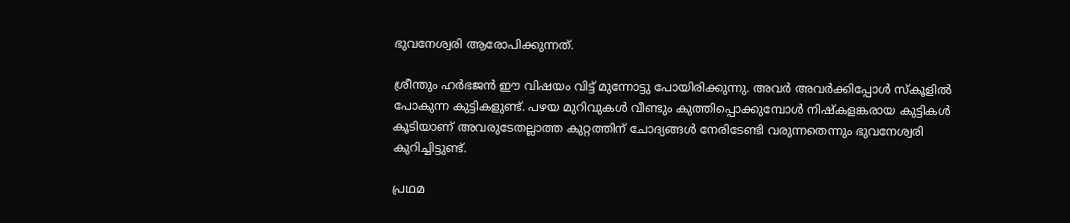ഭുവനേശ്വരി ആരോപിക്കുന്നത്.

ശ്രീന്തും ഹർഭജൻ ഈ വിഷയം വിട്ട് മുന്നോട്ടു പോയിരിക്കുന്നു. അവർ അവർക്കിപ്പോൾ സ്കൂളിൽ പോകുന്ന കുട്ടികളുണ്ട്. പഴയ മുറിവുകൾ വീണ്ടും കുത്തിപ്പൊക്കുമ്പോൾ നിഷ്കളങ്കരായ കുട്ടികൾ കൂടിയാണ് അവരുടേതല്ലാത്ത കുറ്റത്തിന് ചോദ്യങ്ങൾ നേരിടേണ്ടി വരുന്നതെന്നും ഭുവനേശ്വരി കുറിച്ചിട്ടുണ്ട്.

പ്രഥമ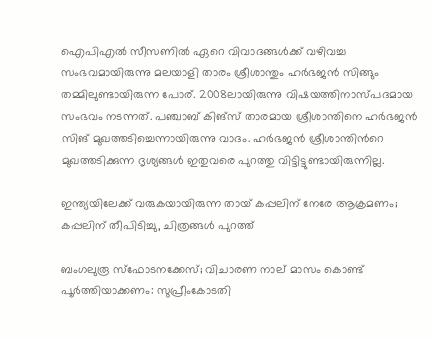ഐപിഎൽ സീസണിൽ ഏറെ വിവാദങ്ങൾക്ക് വഴിവച്ച സംഭവമായിരുന്നു മലയാളി താരം ശ്രീശാന്തും ഹർഭജൻ സിങ്ങും തമ്മിലുണ്ടായിരുന്ന പോര്. 2008ലായിരുന്നു വിഷയത്തിനാസ്പദമായ സംഭവം നടന്നത്. പഞ്ചാബ് കിങ്സ് താരമായ ശ്രീശാന്തിനെ ഹർഭജൻ സിങ് മുഖത്തടിച്ചെന്നായിരുന്നു വാദം. ഹർഭജൻ ശ്രീശാന്തിന്‍റെ മുഖത്തടിക്കുന്ന ദൃശ‍്യങ്ങൾ ഇതുവരെ പുറത്തു വിട്ടിട്ടുണ്ടായിരുന്നില്ല.

ഇന്ത്യയിലേക്ക് വരുകയായിരുന്ന തായ് കപ്പലിന് നേരേ ആക്രമണം; കപ്പലിന് തീപിടിച്ചു, ചിത്രങ്ങൾ പുറത്ത്

ബംഗലുരൂ സ്ഫോടനക്കേസ്; വിചാരണ നാല് മാസം കൊണ്ട് പൂർത്തിയാക്കണം: സുപ്രീംകോടതി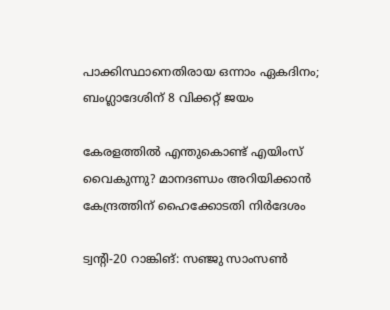പാക്കിസ്ഥാനെതിരായ ഒന്നാം ഏകദിനം; ബംഗ്ലാദേശിന് 8 വിക്കറ്റ് ജയം

കേരളത്തിൽ എന്തുകൊണ്ട് എയിംസ് വൈകുന്നു? മാനദണ്ഡം അറിയിക്കാൻ കേന്ദ്രത്തിന് ഹൈക്കോടതി നിര്‍ദേശം

ട്വന്‍റി-20 റാങ്കിങ്: സഞ്ജു സാംസൺ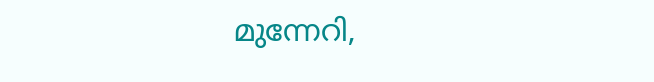മുന്നേറി,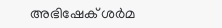അഭിഷേക് ശർമ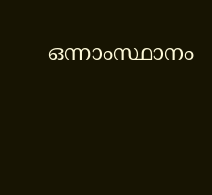ഒന്നാംസ്ഥാനം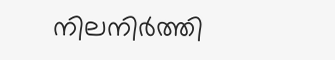നിലനിർത്തി